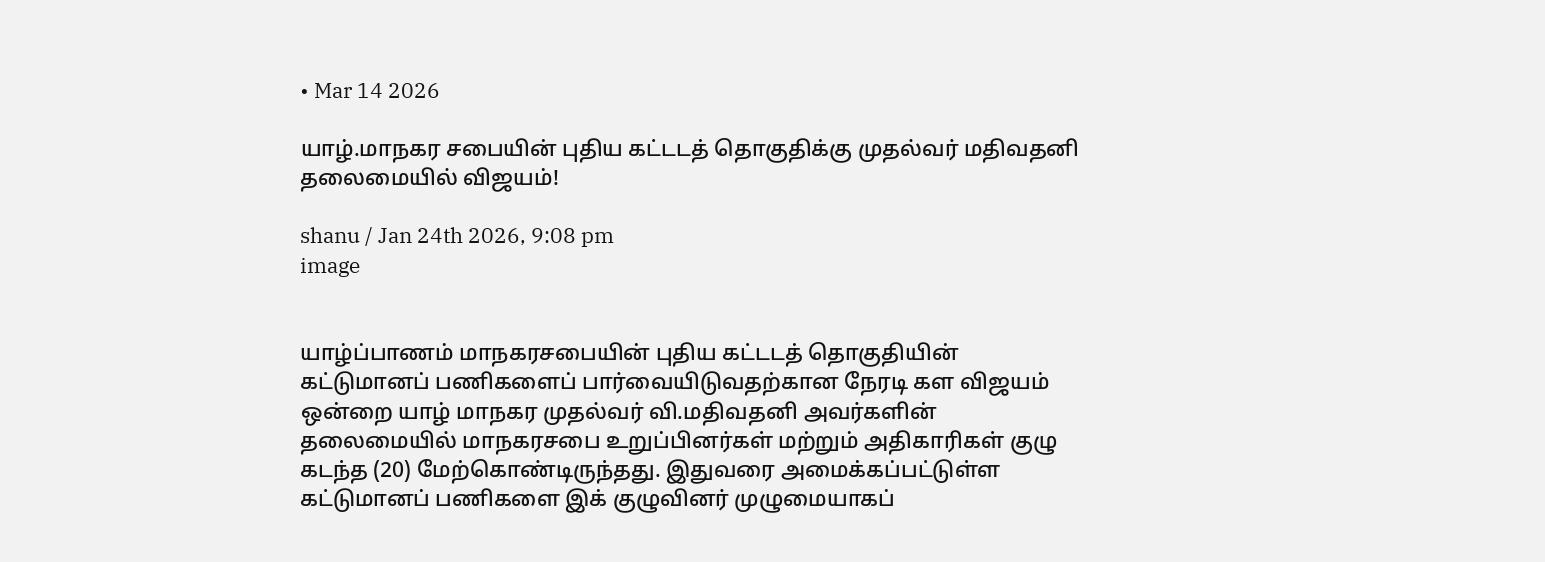• Mar 14 2026

யாழ்.மாநகர சபையின் புதிய கட்டடத் தொகுதிக்கு முதல்வர் மதிவதனி தலைமையில் விஜயம்!

shanu / Jan 24th 2026, 9:08 pm
image


யாழ்ப்பாணம் மாநகரசபையின் புதிய கட்டடத் தொகுதியின் கட்டுமானப் பணிகளைப் பார்வையிடுவதற்கான நேரடி கள விஜயம் ஒன்றை யாழ் மாநகர முதல்வர் வி.மதிவதனி அவர்களின் தலைமையில் மாநகரசபை உறுப்பினர்கள் மற்றும் அதிகாரிகள் குழு கடந்த (20) மேற்கொண்டிருந்தது. இதுவரை அமைக்கப்பட்டுள்ள கட்டுமானப் பணிகளை இக் குழுவினர் முழுமையாகப்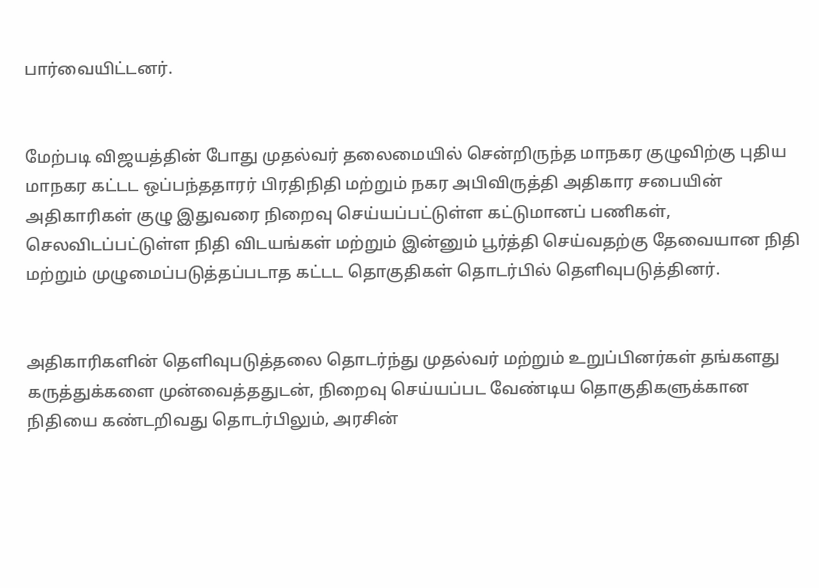பார்வையிட்டனர்.


மேற்படி விஜயத்தின் போது முதல்வர் தலைமையில் சென்றிருந்த மாநகர குழுவிற்கு புதிய மாநகர கட்டட ஒப்பந்ததாரர் பிரதிநிதி மற்றும் நகர அபிவிருத்தி அதிகார சபையின் அதிகாரிகள் குழு இதுவரை நிறைவு செய்யப்பட்டுள்ள கட்டுமானப் பணிகள், செலவிடப்பட்டுள்ள நிதி விடயங்கள் மற்றும் இன்னும் பூர்த்தி செய்வதற்கு தேவையான நிதி மற்றும் முழுமைப்படுத்தப்படாத கட்டட தொகுதிகள் தொடர்பில் தெளிவுபடுத்தினர்.


அதிகாரிகளின் தெளிவுபடுத்தலை தொடர்ந்து முதல்வர் மற்றும் உறுப்பினர்கள் தங்களது கருத்துக்களை முன்வைத்ததுடன், நிறைவு செய்யப்பட வேண்டிய தொகுதிகளுக்கான நிதியை கண்டறிவது தொடர்பிலும், அரசின்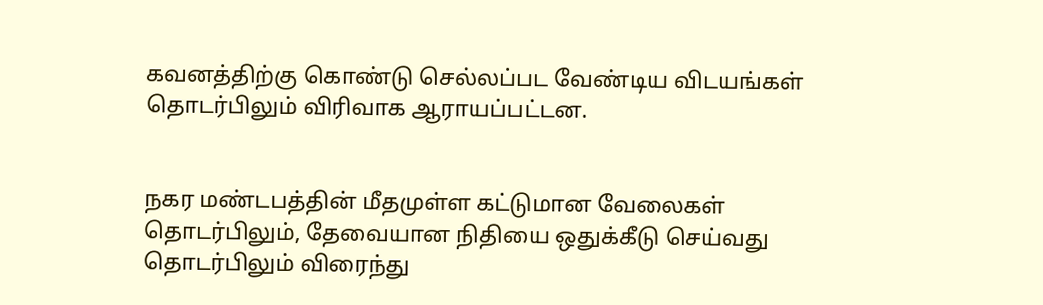கவனத்திற்கு கொண்டு செல்லப்பட வேண்டிய விடயங்கள் தொடர்பிலும் விரிவாக ஆராயப்பட்டன.


நகர மண்டபத்தின் மீதமுள்ள கட்டுமான வேலைகள் தொடர்பிலும், தேவையான நிதியை ஒதுக்கீடு செய்வது தொடர்பிலும் விரைந்து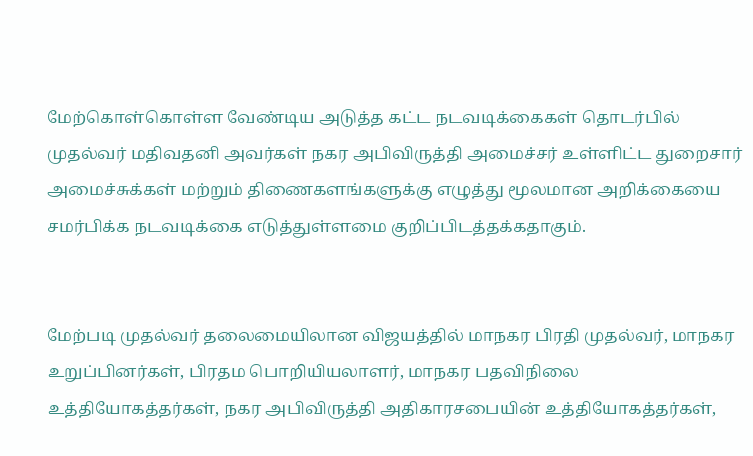மேற்கொள்கொள்ள வேண்டிய அடுத்த கட்ட நடவடிக்கைகள் தொடர்பில் முதல்வர் மதிவதனி அவர்கள் நகர அபிவிருத்தி அமைச்சர் உள்ளிட்ட துறைசார் அமைச்சுக்கள் மற்றும் திணைகளங்களுக்கு எழுத்து மூலமான அறிக்கையை சமர்பிக்க நடவடிக்கை எடுத்துள்ளமை குறிப்பிடத்தக்கதாகும்.


மேற்படி முதல்வர் தலைமையிலான விஜயத்தில் மாநகர பிரதி முதல்வர், மாநகர உறுப்பினர்கள், பிரதம பொறியியலாளர், மாநகர பதவிநிலை உத்தியோகத்தர்கள், நகர அபிவிருத்தி அதிகாரசபையின் உத்தியோகத்தர்கள்,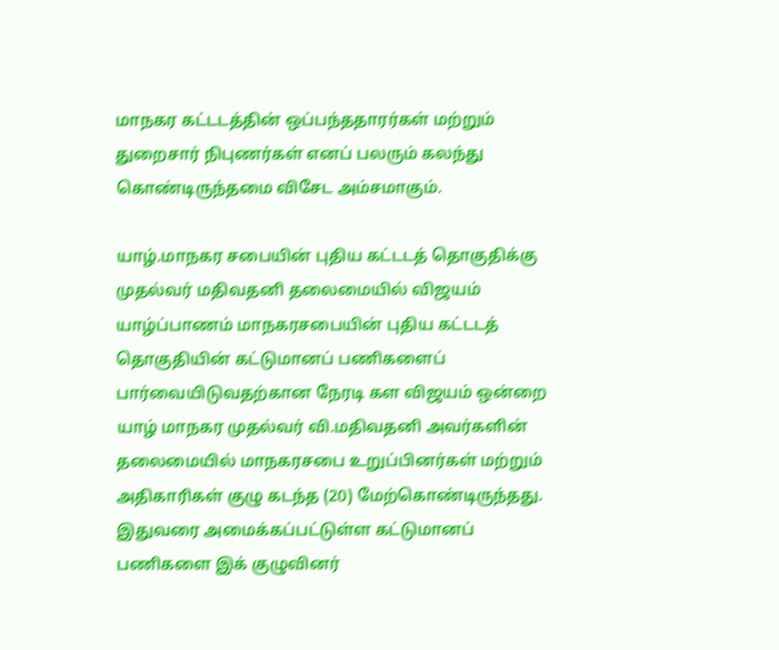மாநகர கட்டடத்தின் ஒப்பந்ததாரர்கள் மற்றும் துறைசார் நிபுணர்கள் எனப் பலரும் கலந்து கொண்டிருந்தமை விசேட அம்சமாகும்.

யாழ்.மாநகர சபையின் புதிய கட்டடத் தொகுதிக்கு முதல்வர் மதிவதனி தலைமையில் விஜயம் யாழ்ப்பாணம் மாநகரசபையின் புதிய கட்டடத் தொகுதியின் கட்டுமானப் பணிகளைப் பார்வையிடுவதற்கான நேரடி கள விஜயம் ஒன்றை யாழ் மாநகர முதல்வர் வி.மதிவதனி அவர்களின் தலைமையில் மாநகரசபை உறுப்பினர்கள் மற்றும் அதிகாரிகள் குழு கடந்த (20) மேற்கொண்டிருந்தது. இதுவரை அமைக்கப்பட்டுள்ள கட்டுமானப் பணிகளை இக் குழுவினர்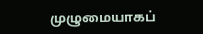முழுமையாகப்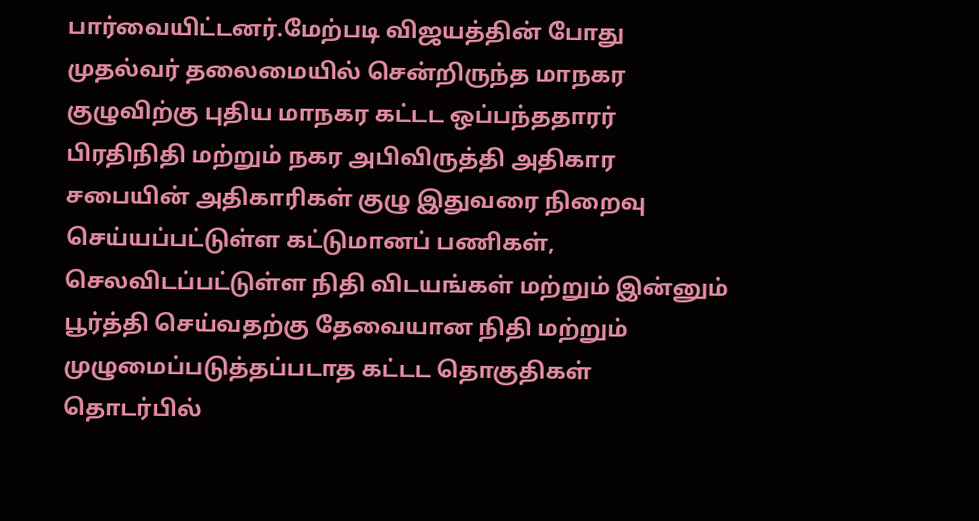பார்வையிட்டனர்.மேற்படி விஜயத்தின் போது முதல்வர் தலைமையில் சென்றிருந்த மாநகர குழுவிற்கு புதிய மாநகர கட்டட ஒப்பந்ததாரர் பிரதிநிதி மற்றும் நகர அபிவிருத்தி அதிகார சபையின் அதிகாரிகள் குழு இதுவரை நிறைவு செய்யப்பட்டுள்ள கட்டுமானப் பணிகள், செலவிடப்பட்டுள்ள நிதி விடயங்கள் மற்றும் இன்னும் பூர்த்தி செய்வதற்கு தேவையான நிதி மற்றும் முழுமைப்படுத்தப்படாத கட்டட தொகுதிகள் தொடர்பில்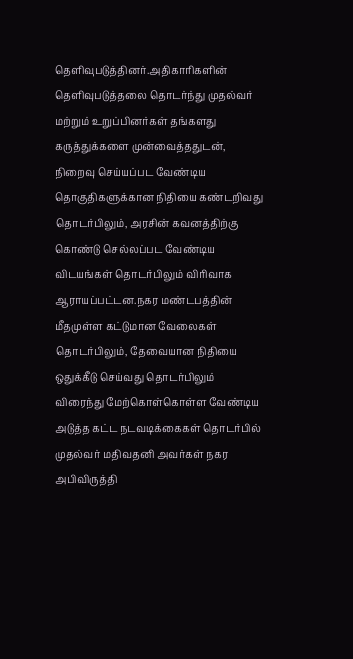தெளிவுபடுத்தினர்.அதிகாரிகளின் தெளிவுபடுத்தலை தொடர்ந்து முதல்வர் மற்றும் உறுப்பினர்கள் தங்களது கருத்துக்களை முன்வைத்ததுடன், நிறைவு செய்யப்பட வேண்டிய தொகுதிகளுக்கான நிதியை கண்டறிவது தொடர்பிலும், அரசின் கவனத்திற்கு கொண்டு செல்லப்பட வேண்டிய விடயங்கள் தொடர்பிலும் விரிவாக ஆராயப்பட்டன.நகர மண்டபத்தின் மீதமுள்ள கட்டுமான வேலைகள் தொடர்பிலும், தேவையான நிதியை ஒதுக்கீடு செய்வது தொடர்பிலும் விரைந்து மேற்கொள்கொள்ள வேண்டிய அடுத்த கட்ட நடவடிக்கைகள் தொடர்பில் முதல்வர் மதிவதனி அவர்கள் நகர அபிவிருத்தி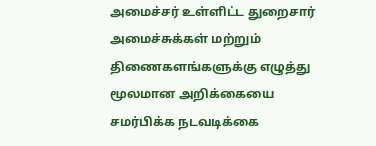அமைச்சர் உள்ளிட்ட துறைசார் அமைச்சுக்கள் மற்றும் திணைகளங்களுக்கு எழுத்து மூலமான அறிக்கையை சமர்பிக்க நடவடிக்கை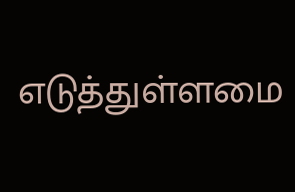எடுத்துள்ளமை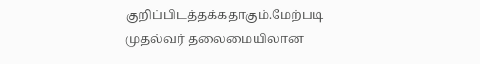குறிப்பிடத்தக்கதாகும்.மேற்படி முதல்வர் தலைமையிலான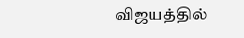விஜயத்தில்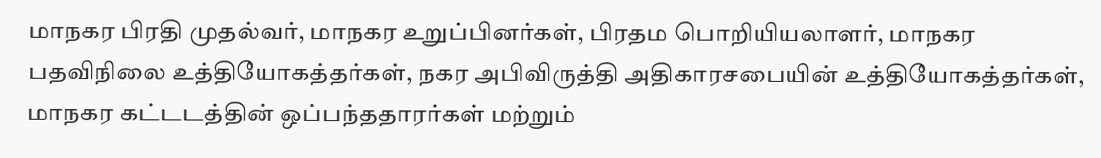மாநகர பிரதி முதல்வர், மாநகர உறுப்பினர்கள், பிரதம பொறியியலாளர், மாநகர பதவிநிலை உத்தியோகத்தர்கள், நகர அபிவிருத்தி அதிகாரசபையின் உத்தியோகத்தர்கள், மாநகர கட்டடத்தின் ஒப்பந்ததாரர்கள் மற்றும்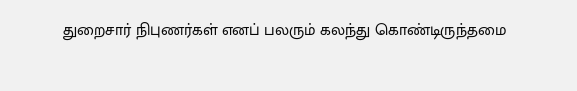துறைசார் நிபுணர்கள் எனப் பலரும் கலந்து கொண்டிருந்தமை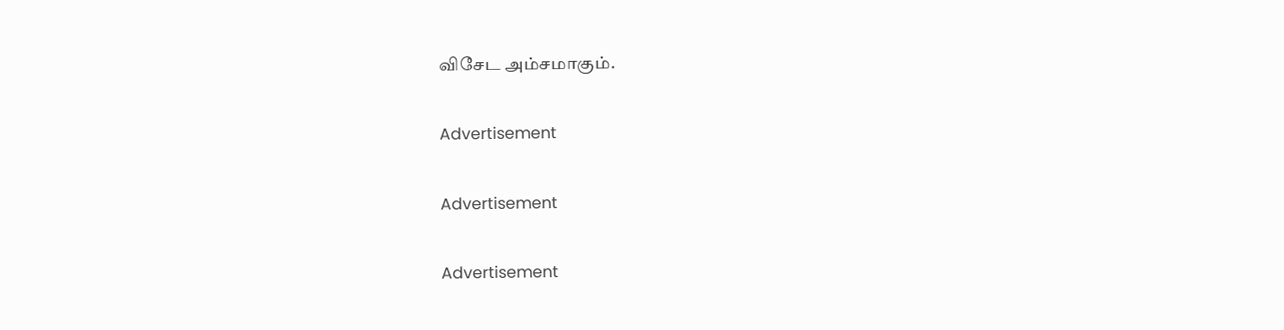விசேட அம்சமாகும்.

Advertisement

Advertisement

Advertisement